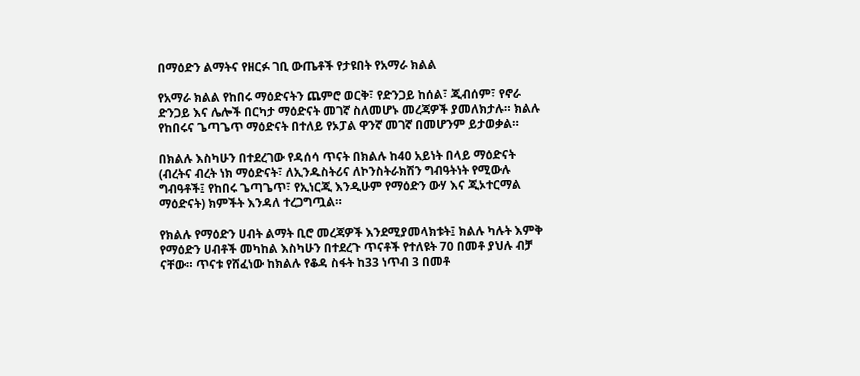በማዕድን ልማትና የዘርፉ ገቢ ውጤቶች የታዩበት የአማራ ክልል

የአማራ ክልል የከበሩ ማዕድናትን ጨምሮ ወርቅ፣ የድንጋይ ከሰል፣ ጂብሰም፣ የኖራ ድንጋይ እና ሌሎች በርካታ ማዕድናት መገኛ ስለመሆኑ መረጃዎች ያመለክታሉ። ክልሉ የከበሩና ጌጣጌጥ ማዕድናት በተለይ የኦፓል ዋንኛ መገኛ በመሆንም ይታወቃል።

በክልሉ እስካሁን በተደረገው የዳሰሳ ጥናት በክልሉ ከ40 አይነት በላይ ማዕድናት (ብረትና ብረት ነክ ማዕድናት፣ ለኢንዱስትሪና ለኮንስትራክሽን ግብዓትነት የሚውሉ ግብዓቶች፤ የከበሩ ጌጣጌጥ፣ የኢነርጂ እንዲሁም የማዕድን ውሃ እና ጂኦተርማል ማዕድናት) ክምችት እንዳለ ተረጋግጧል።

የክልሉ የማዕድን ሀብት ልማት ቢሮ መረጃዎች እንደሚያመላክቱት፤ ክልሉ ካሉት እምቅ የማዕድን ሀብቶች መካከል እስካሁን በተደረጉ ጥናቶች የተለዩት 70 በመቶ ያህሉ ብቻ ናቸው። ጥናቱ የሸፈነው ከክልሉ የቆዳ ስፋት ከ33 ነጥብ 3 በመቶ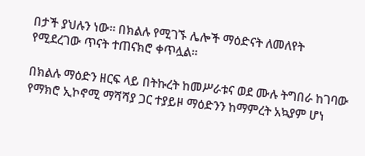በታች ያህሉን ነው። በክልሉ የሚገኙ ሌሎች ማዕድናት ለመለየት የሚደረገው ጥናት ተጠናክሮ ቀጥሏል።

በክልሉ ማዕድን ዘርፍ ላይ በትኩረት ከመሥራቱና ወደ ሙሉ ትግበራ ከገባው የማክሮ ኢኮኖሚ ማሻሻያ ጋር ተያይዞ ማዕድንን ከማምረት አኳያም ሆነ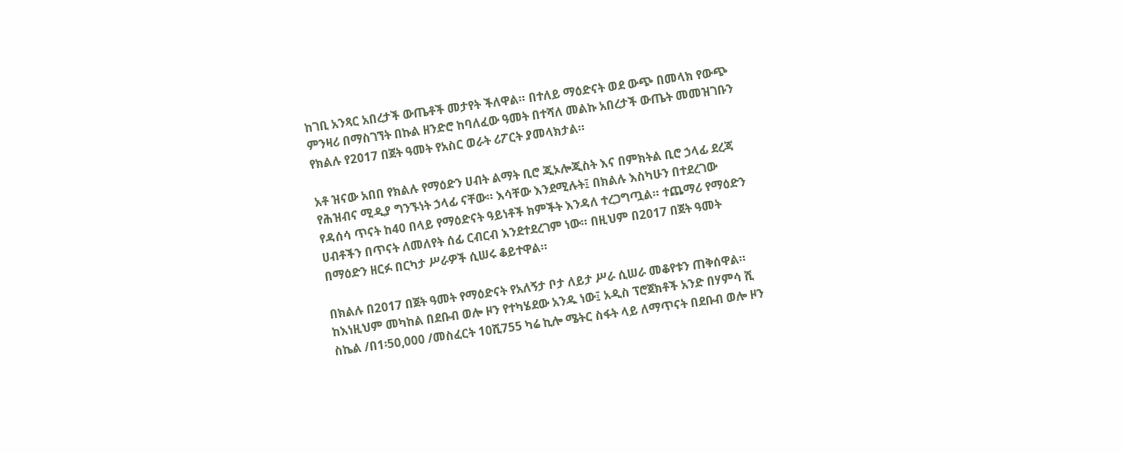ከገቢ አንጻር አበረታች ውጤቶች መታየት ችለዋል። በተለይ ማዕድናት ወደ ውጭ በመላክ የውጭ ምንዛሪ በማስገኘት በኩል ዘንድሮ ከባለፈው ዓመት በተሻለ መልኩ አበረታች ውጤት መመዝገቡን የክልሉ የ2017 በጀት ዓመት የአስር ወራት ሪፖርት ያመላክታል።

አቶ ዝናው አበበ የክልሉ የማዕድን ሀብት ልማት ቢሮ ጂኦሎጂስት እና በምክትል ቢሮ ኃላፊ ደረጃ የሕዝብና ሚዲያ ግንኙነት ኃላፊ ናቸው። እሳቸው እንደሚሉት፤ በክልሉ እስካሁን በተደረገው የዳሰሳ ጥናት ከ40 በላይ የማዕድናት ዓይነቶች ክምችት እንዳለ ተረጋግጧል። ተጨማሪ የማዕድን ሀብቶችን በጥናት ለመለየት ሰፊ ርብርብ እንደተደረገም ነው። በዚህም በ2017 በጀት ዓመት በማዕድን ዘርፉ በርካታ ሥራዎች ሲሠሩ ቆይተዋል።

በክልሉ በ2017 በጀት ዓመት የማዕድናት የአለኝታ ቦታ ለይታ ሥራ ሲሠራ መቆየቱን ጠቅሰዋል። ከእነዚህም መካከል በደቡብ ወሎ ዞን የተካሄደው አንዱ ነው፤ አዲስ ፕሮጀክቶች አንድ በሃምሳ ሺ ስኬል /በ1፡50,000 /መስፈርት 10ሺ755 ካሬ ኪሎ ሜትር ስፋት ላይ ለማጥናት በደቡብ ወሎ ዞን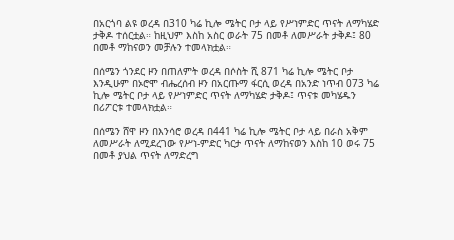በአርጎባ ልዩ ወረዳ በ310 ካሬ ኪሎ ሜትር ቦታ ላይ የሥነምድር ጥናት ለማካሄድ ታቅዶ ተሰርቷል። ከዚህም እስከ አስር ወራት 75 በመቶ ለመሥራት ታቅዶ፤ 80 በመቶ ማከናወን መቻሉን ተመላክቷል።

በሰሜን ጎንደር ዞን በጠለምት ወረዳ በሶስት ሺ 871 ካሬ ኪሎ ሜትር ቦታ እንዲሁም በኦሮሞ ብሔረሰብ ዞን በአርጡማ ፋርሲ ወረዳ በአንድ ነጥብ 073 ካሬ ኪሎ ሜትር ቦታ ላይ የሥነምድር ጥናት ለማካሄድ ታቅዶ፤ ጥናቱ መካሄዱን በሪፖርቱ ተመላክቷል።

በሰሜን ሸዋ ዞን በእንሳሮ ወረዳ በ441 ካሬ ኪሎ ሜትር ቦታ ላይ በራስ አቅም ለመሥራት ለሚደረገው የሥነ-ምድር ካርታ ጥናት ለማከናወን እስከ 10 ወሩ 75 በመቶ ያህል ጥናት ለማድረግ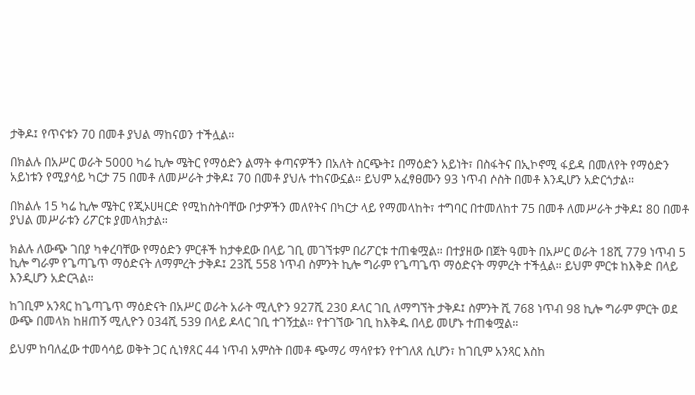ታቅዶ፤ የጥናቱን 70 በመቶ ያህል ማከናወን ተችሏል።

በክልሉ በአሥር ወራት 5000 ካሬ ኪሎ ሜትር የማዕድን ልማት ቀጣናዎችን በአለት ስርጭት፤ በማዕድን አይነት፣ በስፋትና በኢኮኖሚ ፋይዳ በመለየት የማዕድን አይነቱን የሚያሳይ ካርታ 75 በመቶ ለመሥራት ታቅዶ፤ 70 በመቶ ያህሉ ተከናውኗል። ይህም አፈፃፀሙን 93 ነጥብ ሶስት በመቶ እንዲሆን አድርጎታል።

በክልሉ 15 ካሬ ኪሎ ሜትር የጂኦሀዛርድ የሚከስትባቸው ቦታዎችን መለየትና በካርታ ላይ የማመላከት፣ ተግባር በተመለከተ 75 በመቶ ለመሥራት ታቅዶ፤ 80 በመቶ ያህል መሥራቱን ሪፖርቱ ያመላክታል።

ክልሉ ለውጭ ገበያ ካቀረባቸው የማዕድን ምርቶች ከታቀደው በላይ ገቢ መገኘቱም በሪፖርቱ ተጠቁሟል። በተያዘው በጀት ዓመት በአሥር ወራት 18ሺ 779 ነጥብ 5 ኪሎ ግራም የጌጣጌጥ ማዕድናት ለማምረት ታቅዶ፤ 23ሺ 558 ነጥብ ስምንት ኪሎ ግራም የጌጣጌጥ ማዕድናት ማምረት ተችሏል። ይህም ምርቱ ከእቅድ በላይ እንዲሆን አድርጓል።

ከገቢም አንጻር ከጌጣጌጥ ማዕድናት በአሥር ወራት አራት ሚሊዮን 927ሺ 230 ዶላር ገቢ ለማግኘት ታቅዶ፤ ስምንት ሺ 768 ነጥብ 98 ኪሎ ግራም ምርት ወደ ውጭ በመላክ ከዘጠኝ ሚሊዮን 034ሺ 539 በላይ ዶላር ገቢ ተገኝቷል። የተገኘው ገቢ ከእቅዱ በላይ መሆኑ ተጠቁሟል።

ይህም ከባለፈው ተመሳሳይ ወቅት ጋር ሲነፃጸር 44 ነጥብ አምስት በመቶ ጭማሪ ማሳየቱን የተገለጸ ሲሆን፣ ከገቢም አንጻር እስከ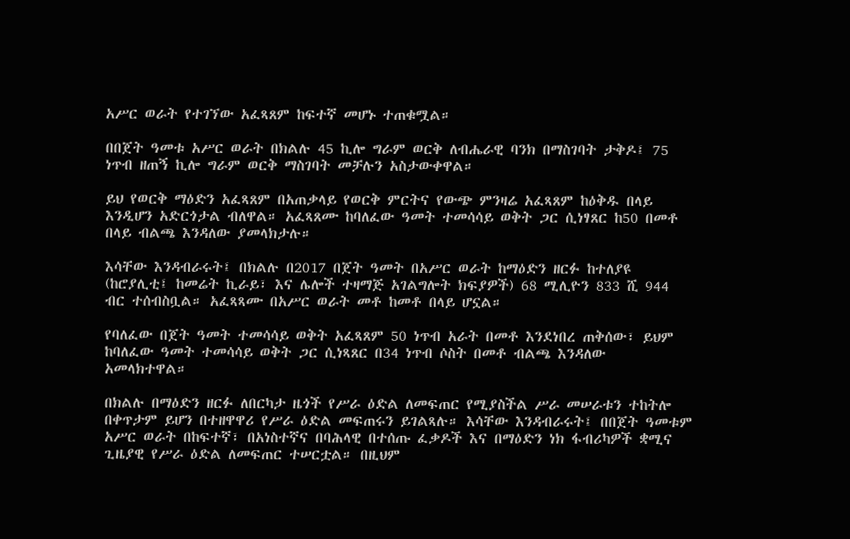አሥር ወራት የተገኘው አፈጻጸም ከፍተኛ መሆኑ ተጠቁሟል።

በበጀት ዓመቱ አሥር ወራት በክልሉ 45 ኪሎ ግራም ወርቅ ለብሔራዊ ባንክ በማስገባት ታቅዶ፤ 75 ነጥብ ዘጠኝ ኪሎ ግራም ወርቅ ማስገባት መቻሉን አስታውቀዋል።

ይህ የወርቅ ማዕድን አፈጻጸም በአጠቃላይ የወርቅ ምርትና የውጭ ምንዛሬ አፈጻጸም ከዕቅዱ በላይ እንዲሆን አድርጎታል ብለዋል። አፈጻጸሙ ከባለፈው ዓመት ተመሳሳይ ወቅት ጋር ሲነፃጸር ከ50 በመቶ በላይ ብልጫ እንዳለው ያመላክታሉ።

እሳቸው እንዳብራሩት፤ በክልሉ በ2017 በጀት ዓመት በአሥር ወራት ከማዕድን ዘርፉ ከተለያዩ (ከሮያሊቲ፤ ከመሬት ኪራይ፣ እና ሌሎች ተዛማጅ አገልግሎት ክፍያዎች) 68 ሚሊዮን 833 ሺ 944 ብር ተሰብስቧል። አፈጻጻሙ በአሥር ወራት መቶ ከመቶ በላይ ሆኗል።

የባለፈው በጀት ዓመት ተመሳሳይ ወቅት አፈጻጸም 50 ነጥብ አራት በመቶ እንደነበረ ጠቅሰው፣ ይህም ከባለፈው ዓመት ተመሳሳይ ወቅት ጋር ሲነጻጸር በ34 ነጥብ ሶስት በመቶ ብልጫ እንዳለው አመላክተዋል።

በክልሉ በማዕድን ዘርፉ ለበርካታ ዜጎች የሥራ ዕድል ለመፍጠር የሚያስችል ሥራ መሠራቱን ተከትሎ በቀጥታም ይሆን በተዘዋዋሪ የሥራ ዕድል መፍጠሩን ይገልጻሉ። እሳቸው እንዳብራሩት፤ በበጀት ዓመቱም አሥር ወራት በከፍተኛ፣ በአነስተኛና በባሕላዊ በተሰጡ ፈቃዶች እና በማዕድን ነክ ፋብሪካዎች ቋሚና ጊዜያዊ የሥራ ዕድል ለመፍጠር ተሠርቷል። በዚህም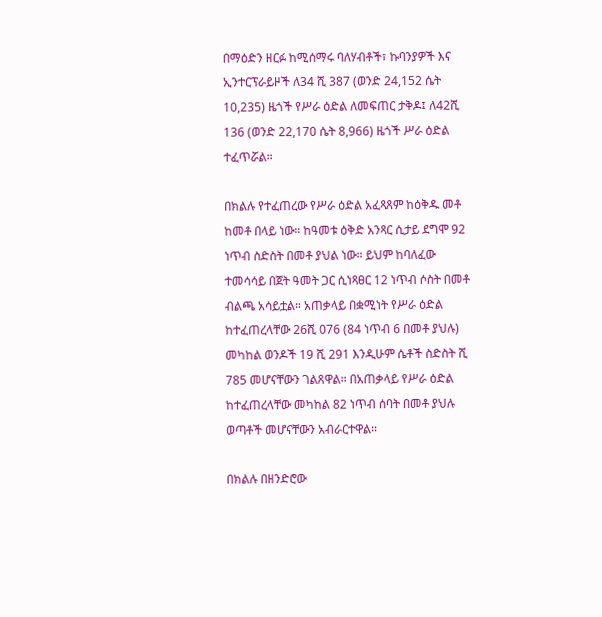በማዕድን ዘርፉ ከሚሰማሩ ባለሃብቶች፣ ኩባንያዎች እና ኢንተርፕራይዞች ለ34 ሺ 387 (ወንድ 24,152 ሴት 10,235) ዜጎች የሥራ ዕድል ለመፍጠር ታቅዶ፤ ለ42ሺ 136 (ወንድ 22,170 ሴት 8,966) ዜጎች ሥራ ዕድል ተፈጥሯል።

በክልሉ የተፈጠረው የሥራ ዕድል አፈጻጸም ከዕቅዱ መቶ ከመቶ በላይ ነው። ከዓመቱ ዕቅድ አንጻር ሲታይ ደግሞ 92 ነጥብ ስድስት በመቶ ያህል ነው። ይህም ከባለፈው ተመሳሳይ በጀት ዓመት ጋር ሲነጻፀር 12 ነጥብ ሶስት በመቶ ብልጫ አሳይቷል። አጠቃላይ በቋሚነት የሥራ ዕድል ከተፈጠረላቸው 26ሺ 076 (84 ነጥብ 6 በመቶ ያህሉ) መካከል ወንዶች 19 ሺ 291 እንዲሁም ሴቶች ስድስት ሺ 785 መሆናቸውን ገልጸዋል። በአጠቃላይ የሥራ ዕድል ከተፈጠረላቸው መካከል 82 ነጥብ ሰባት በመቶ ያህሉ ወጣቶች መሆናቸውን አብራርተዋል።

በክልሉ በዘንድሮው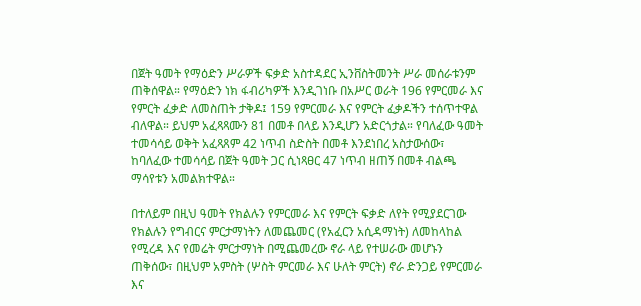በጀት ዓመት የማዕድን ሥራዎች ፍቃድ አስተዳደር ኢንቨስትመንት ሥራ መሰራቱንም ጠቅሰዋል። የማዕድን ነክ ፋብሪካዎች እንዲገነቡ በአሥር ወራት 196 የምርመራ እና የምርት ፈቃድ ለመስጠት ታቅዶ፤ 159 የምርመራ እና የምርት ፈቃዶችን ተሰጥተዋል ብለዋል። ይህም አፈጻጻሙን 81 በመቶ በላይ እንዲሆን አድርጎታል። የባለፈው ዓመት ተመሳሳይ ወቅት አፈጻጸም 42 ነጥብ ስድስት በመቶ እንደነበረ አስታውሰው፣ ከባለፈው ተመሳሳይ በጀት ዓመት ጋር ሲነጻፀር 47 ነጥብ ዘጠኝ በመቶ ብልጫ ማሳየቱን አመልክተዋል።

በተለይም በዚህ ዓመት የክልሉን የምርመራ እና የምርት ፍቃድ ለየት የሚያደርገው የክልሉን የግብርና ምርታማነትን ለመጨመር (የአፈርን አሲዳማነት) ለመከላከል የሚረዳ እና የመሬት ምርታማነት በሚጨመረው ኖራ ላይ የተሠራው መሆኑን ጠቅሰው፣ በዚህም አምስት (ሦስት ምርመራ እና ሁለት ምርት) ኖራ ድንጋይ የምርመራ እና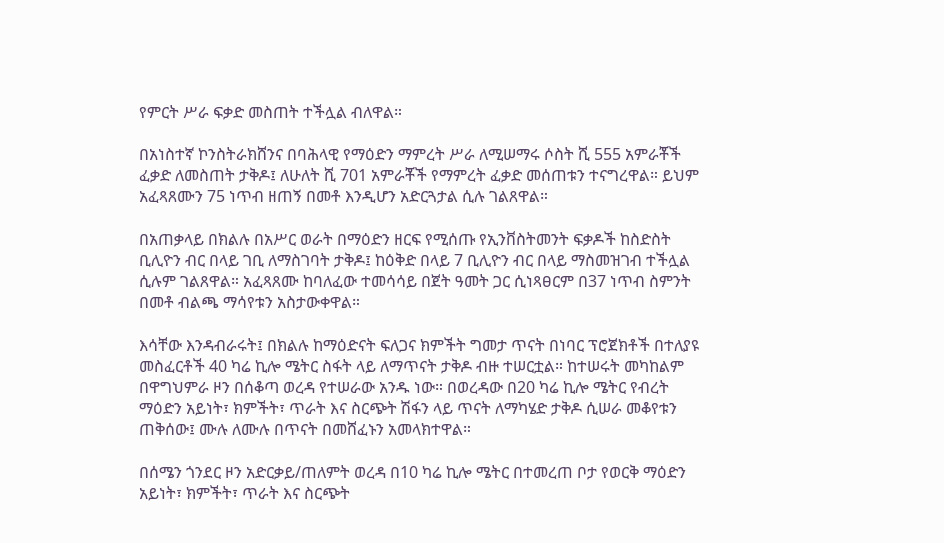የምርት ሥራ ፍቃድ መስጠት ተችሏል ብለዋል።

በአነስተኛ ኮንስትራክሸንና በባሕላዊ የማዕድን ማምረት ሥራ ለሚሠማሩ ሶስት ሺ 555 አምራቾች ፈቃድ ለመስጠት ታቅዶ፤ ለሁለት ሺ 701 አምራቾች የማምረት ፈቃድ መሰጠቱን ተናግረዋል። ይህም አፈጻጸሙን 75 ነጥብ ዘጠኝ በመቶ እንዲሆን አድርጓታል ሲሉ ገልጸዋል።

በአጠቃላይ በክልሉ በአሥር ወራት በማዕድን ዘርፍ የሚሰጡ የኢንቨስትመንት ፍቃዶች ከስድስት ቢሊዮን ብር በላይ ገቢ ለማስገባት ታቅዶ፤ ከዕቅድ በላይ 7 ቢሊዮን ብር በላይ ማስመዝገብ ተችሏል ሲሉም ገልጸዋል። አፈጻጸሙ ከባለፈው ተመሳሳይ በጀት ዓመት ጋር ሲነጻፀርም በ37 ነጥብ ስምንት በመቶ ብልጫ ማሳየቱን አስታውቀዋል።

እሳቸው እንዳብራሩት፤ በክልሉ ከማዕድናት ፍለጋና ክምችት ግመታ ጥናት በነባር ፕሮጀክቶች በተለያዩ መስፈርቶች 40 ካሬ ኪሎ ሜትር ስፋት ላይ ለማጥናት ታቅዶ ብዙ ተሠርቷል። ከተሠሩት መካከልም በዋግህምራ ዞን በሰቆጣ ወረዳ የተሠራው አንዱ ነው። በወረዳው በ20 ካሬ ኪሎ ሜትር የብረት ማዕድን አይነት፣ ክምችት፣ ጥራት እና ስርጭት ሽፋን ላይ ጥናት ለማካሄድ ታቅዶ ሲሠራ መቆየቱን ጠቅሰው፤ ሙሉ ለሙሉ በጥናት በመሸፈኑን አመላክተዋል።

በሰሜን ጎንደር ዞን አድርቃይ/ጠለምት ወረዳ በ10 ካሬ ኪሎ ሜትር በተመረጠ ቦታ የወርቅ ማዕድን አይነት፣ ክምችት፣ ጥራት እና ስርጭት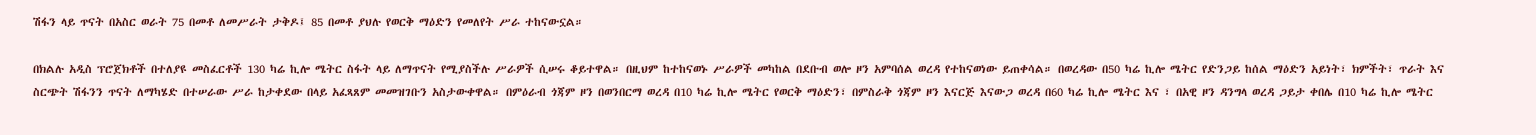ሽፋን ላይ ጥናት በአስር ወራት 75 በመቶ ለመሥራት ታቅዶ፤ 85 በመቶ ያህሉ የወርቅ ማዕድን የመለየት ሥራ ተከናውኗል።

በክልሉ አዲስ ፕሮጀክቶች በተለያዩ መስፈርቶች 130 ካሬ ኪሎ ሜትር ስፋት ላይ ለማጥናት የሚያስችሉ ሥራዎች ሲሠሩ ቆይተዋል። በዚህም ከተከናወኑ ሥራዎች መካከል በደቡብ ወሎ ዞን አምባሰል ወረዳ የተከናወነው ይጠቀሳል። በወረዳው በ50 ካሬ ኪሎ ሜትር የድንጋይ ከሰል ማዕድን አይነት፣ ክምችት፣ ጥራት እና ስርጭት ሽፋንን ጥናት ለማካሄድ በተሠራው ሥራ ከታቀደው በላይ አፈጻጸም መመዝገቡን አስታውቀዋል። በምዕራብ ጎጃም ዞን በወንበርማ ወረዳ በ10 ካሬ ኪሎ ሜትር የወርቅ ማዕድን፣ በምስራቅ ጎጃም ዞን እናርጅ እናውጋ ወረዳ በ60 ካሬ ኪሎ ሜትር እና ፣ በአዊ ዞን ዳንግላ ወረዳ ጋይታ ቀበሌ በ10 ካሬ ኪሎ ሜትር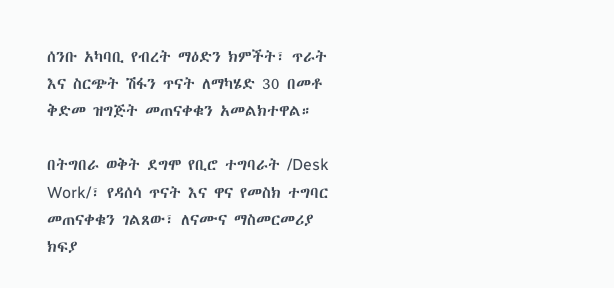ሰንቡ አካባቢ የብረት ማዕድን ክምችት፣ ጥራት እና ስርጭት ሽፋን ጥናት ለማካሄድ 30 በመቶ ቅድመ ዝግጅት መጠናቀቁን አመልክተዋል።

በትግበራ ወቅት ደግሞ የቢሮ ተግባራት /Desk Work/፣ የዳሰሳ ጥናት እና ዋና የመስክ ተግባር መጠናቀቁን ገልጸው፣ ለናሙና ማስመርመሪያ ክፍያ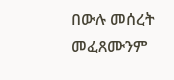በውሉ መሰረት መፈጸሙንም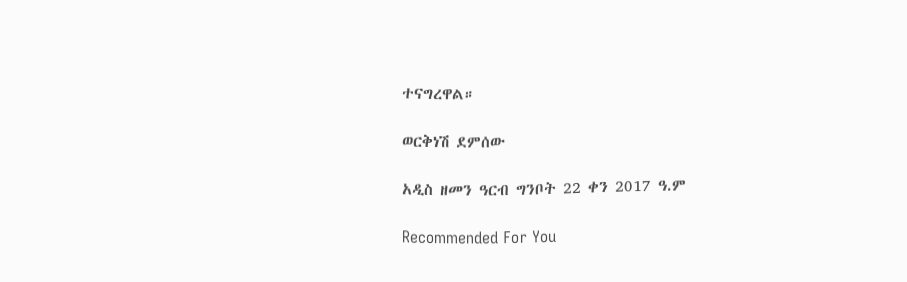ተናግረዋል።

ወርቅነሽ ደምሰው

አዲስ ዘመን ዓርብ ግንቦት 22 ቀን 2017 ዓ.ም

Recommended For You